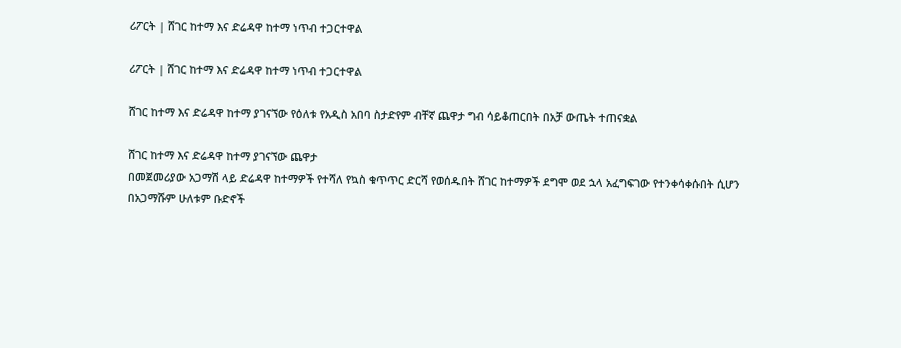ሪፖርት | ሸገር ከተማ እና ድሬዳዋ ከተማ ነጥብ ተጋርተዋል

ሪፖርት | ሸገር ከተማ እና ድሬዳዋ ከተማ ነጥብ ተጋርተዋል

ሸገር ከተማ እና ድሬዳዋ ከተማ ያገናኘው የዕለቱ የአዲስ አበባ ስታድየም ብቸኛ ጨዋታ ግብ ሳይቆጠርበት በአቻ ውጤት ተጠናቋል

ሸገር ከተማ እና ድሬዳዋ ከተማ ያገናኘው ጨዋታ
በመጀመሪያው አጋማሽ ላይ ድሬዳዋ ከተማዎች የተሻለ የኳስ ቁጥጥር ድርሻ የወሰዱበት ሸገር ከተማዎች ደግሞ ወደ ኋላ አፈግፍገው የተንቀሳቀሱበት ሲሆን በአጋማሹም ሁለቱም ቡድኖች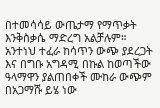በተመሳሳይ ውጤታማ የማጥቃት እንቅስቃሴ ማድረግ አልቻሉም። አንተነህ ተፈራ ከሳጥን ውጭ ያደረጋት እና በግቡ አግዳሚ በኩል ከወጣችው ዓላማዋን ያልጠበቀች ሙከራ ውጭም በአጋማሹ ይሄ ነው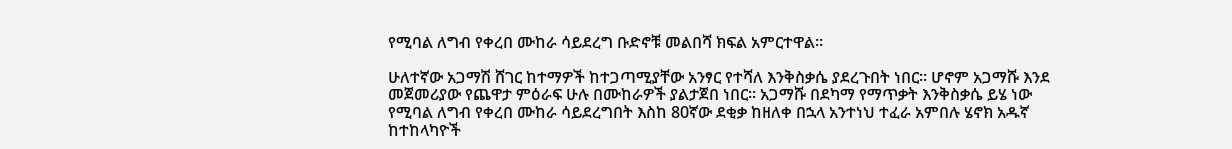የሚባል ለግብ የቀረበ ሙከራ ሳይደረግ ቡድኖቹ መልበሻ ክፍል አምርተዋል።

ሁለተኛው አጋማሽ ሸገር ከተማዎች ከተጋጣሚያቸው አንፃር የተሻለ እንቅስቃሴ ያደረጉበት ነበር። ሆኖም አጋማሹ እንደ መጀመሪያው የጨዋታ ምዕራፍ ሁሉ በሙከራዎች ያልታጀበ ነበር። አጋማሹ በደካማ የማጥቃት እንቅስቃሴ ይሄ ነው የሚባል ለግብ የቀረበ ሙከራ ሳይደረግበት እስከ 80ኛው ደቂቃ ከዘለቀ በኋላ አንተነህ ተፈራ አምበሉ ሄኖክ አዱኛ ከተከላካዮች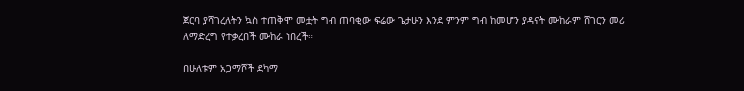ጀርባ ያሻገረለትን ኳስ ተጠቅሞ መቷት ግብ ጠባቂው ፍሬው ጌታሁን እንደ ምንም ግብ ከመሆን ያዳናት ሙከራም ሸገርን መሪ ለማድረግ የተቃረበች ሙከራ ነበረች።

በሁለቱም አጋማሾች ደካማ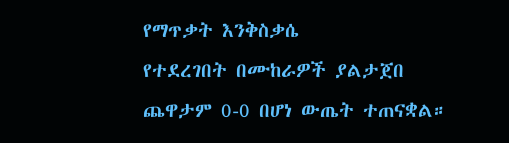የማጥቃት እንቅስቃሴ
የተደረገበት በሙከራዎች ያልታጀበ ጨዋታም 0-0 በሆነ ውጤት ተጠናቋል።